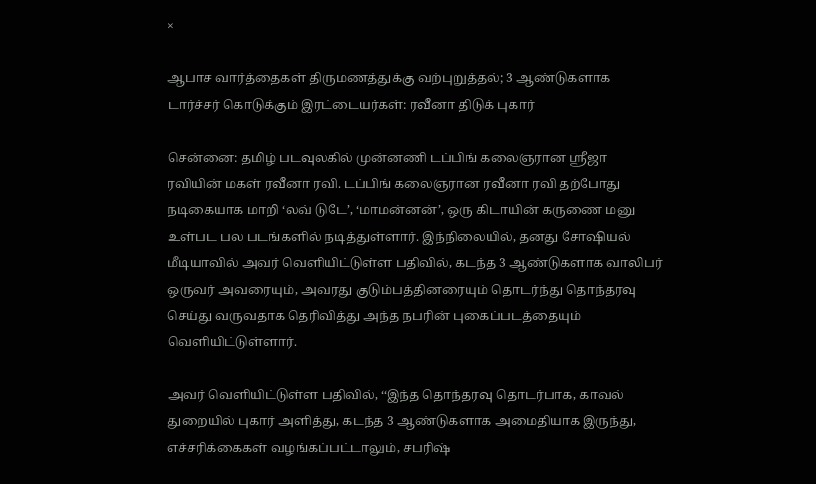×

ஆபாச வார்த்தைகள் திருமணத்துக்கு வற்புறுத்தல்; 3 ஆண்டுகளாக டார்ச்சர் கொடுக்கும் இரட்டையர்கள்: ரவீனா திடுக் புகார்

சென்னை: தமிழ் படவுலகில் முன்னணி டப்பிங் கலைஞரான ஸ்ரீஜா ரவியின் மகள் ரவீனா ரவி. டப்பிங் கலைஞரான ரவீனா ரவி தற்போது நடிகையாக மாறி ‘லவ் டுடே’, ‘மாமன்னன்’, ஒரு கிடாயின் கருணை மனு உள்பட பல படங்களில் நடித்துள்ளார். இந்நிலையில், தனது சோஷியல் மீடியாவில் அவர் வெளியிட்டுள்ள பதிவில், கடந்த 3 ஆண்டுகளாக வாலிபர் ஒருவர் அவரையும், அவரது குடும்பத்தினரையும் தொடர்ந்து தொந்தரவு செய்து வருவதாக தெரிவித்து அந்த நபரின் புகைப்படத்தையும் வெளியிட்டுள்ளார்.

அவர் வெளியிட்டுள்ள பதிவில், ‘‘இந்த தொந்தரவு தொடர்பாக, காவல் துறையில் புகார் அளித்து, கடந்த 3 ஆண்டுகளாக அமைதியாக இருந்து, எச்சரிக்கைகள் வழங்கப்பட்டாலும், சபரிஷ்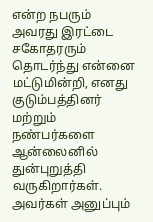என்ற நபரும் அவரது இரட்டை சகோதரரும் தொடர்ந்து என்னை மட்டுமின்றி, எனது குடும்பத்தினர் மற்றும் நண்பர்களை ஆன்லைனில் துன்புறுத்தி வருகிறார்கள். அவர்கள் அனுப்பும்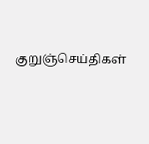குறுஞ்செய்திகள்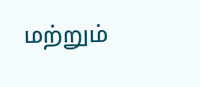மற்றும்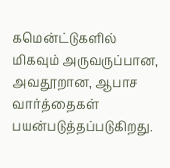கமென்ட்டுகளில் மிகவும் அருவருப்பான, அவதூறான, ஆபாச வார்த்தைகள் பயன்படுத்தப்படுகிறது.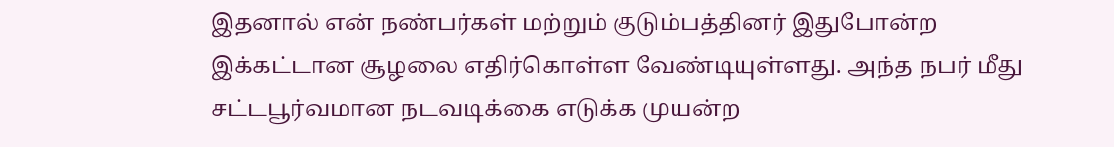இதனால் என் நண்பர்கள் மற்றும் குடும்பத்தினர் இதுபோன்ற இக்கட்டான சூழலை எதிர்கொள்ள வேண்டியுள்ளது. அந்த நபர் மீது சட்டபூர்வமான நடவடிக்கை எடுக்க முயன்ற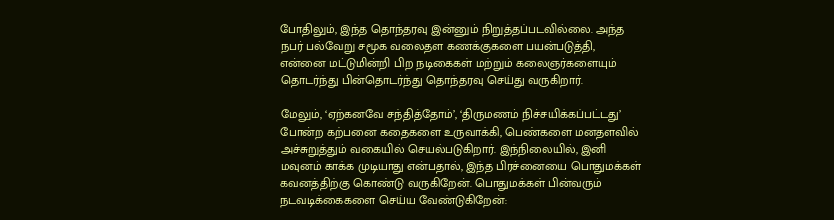போதிலும், இந்த தொந்தரவு இன்னும் நிறுத்தப்படவில்லை. அந்த நபர் பல்வேறு சமூக வலைதள கணக்குகளை பயன்படுத்தி, என்னை மட்டுமின்றி பிற நடிகைகள் மற்றும் கலைஞர்களையும் தொடர்ந்து பின்தொடர்ந்து தொந்தரவு செய்து வருகிறார்.

மேலும், ‘ஏற்கனவே சந்தித்தோம்’, ‘திருமணம் நிச்சயிக்கப்பட்டது’ போன்ற கற்பனை கதைகளை உருவாக்கி, பெண்களை மனதளவில் அச்சுறுத்தும் வகையில் செயல்படுகிறார். இந்நிலையில், இனி மவுனம் காக்க முடியாது என்பதால், இந்த பிரச்னையை பொதுமக்கள் கவனத்திற்கு கொண்டு வருகிறேன். பொதுமக்கள் பின்வரும் நடவடிக்கைகளை செய்ய வேண்டுகிறேன்: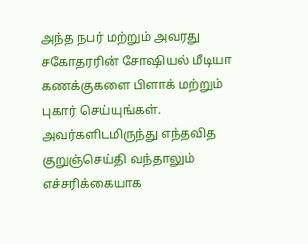அந்த நபர் மற்றும் அவரது சகோதரரின் சோஷியல் மீடியா கணக்குகளை பிளாக் மற்றும் புகார் செய்யுங்கள். அவர்களிடமிருந்து எந்தவித குறுஞ்செய்தி வந்தாலும் எச்சரிக்கையாக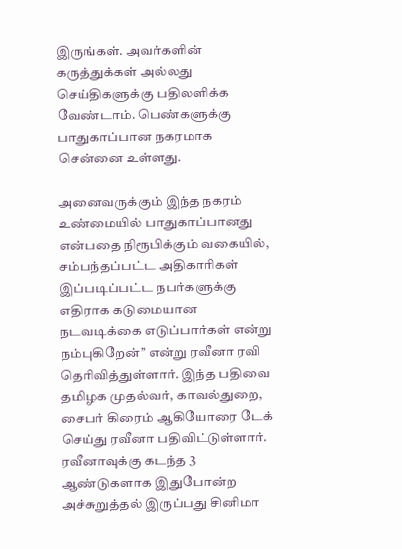இருங்கள். அவர்களின் கருத்துக்கள் அல்லது செய்திகளுக்கு பதிலளிக்க வேண்டாம். பெண்களுக்கு பாதுகாப்பான நகரமாக சென்னை உள்ளது.

அனைவருக்கும் இந்த நகரம் உண்மையில் பாதுகாப்பானது என்பதை நிரூபிக்கும் வகையில், சம்பந்தப்பட்ட அதிகாரிகள் இப்படிப்பட்ட நபர்களுக்கு எதிராக கடுமையான நடவடிக்கை எடுப்பார்கள் என்று நம்புகிறேன்’’ என்று ரவீனா ரவி தெரிவித்துள்ளார். இந்த பதிவை தமிழக முதல்வர், காவல்துறை, சைபர் கிரைம் ஆகியோரை டேக் செய்து ரவீனா பதிவிட்டுள்ளார். ரவீனாவுக்கு கடந்த 3 ஆண்டுகளாக இதுபோன்ற அச்சுறுத்தல் இருப்பது சினிமா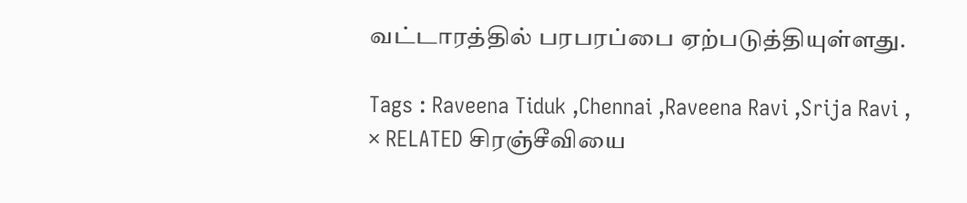வட்டாரத்தில் பரபரப்பை ஏற்படுத்தியுள்ளது.

Tags : Raveena Tiduk ,Chennai ,Raveena Ravi ,Srija Ravi ,
× RELATED சிரஞ்சீவியை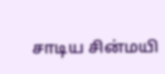சாடிய சின்மயி